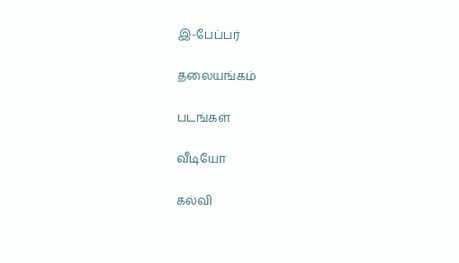இ-பேப்பர்

தலையங்கம்

படங்கள்

வீடியோ

கல்வி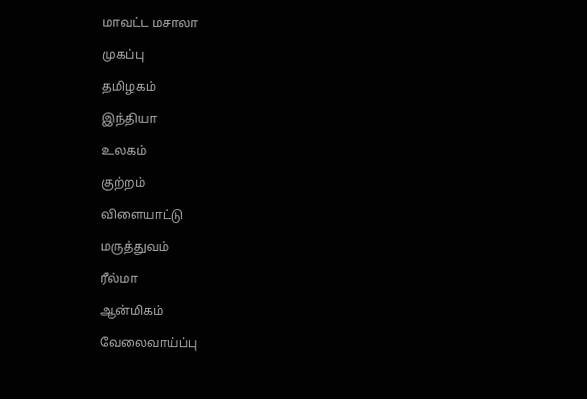மாவட்ட மசாலா

முகப்பு

தமிழகம்

இந்தியா

உலகம்

குற்றம்

விளையாட்டு

மருத்துவம்

ரீல்மா

ஆன்மிகம்

வேலைவாய்ப்பு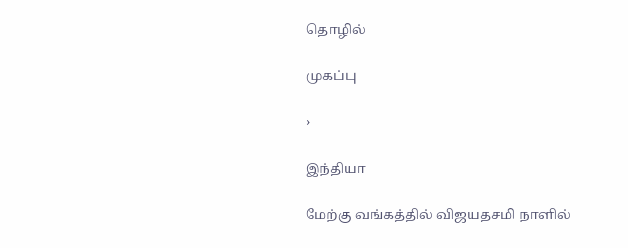தொழில்

முகப்பு

›

இந்தியா

மேற்கு வங்கத்தில் விஜயதசமி நாளில்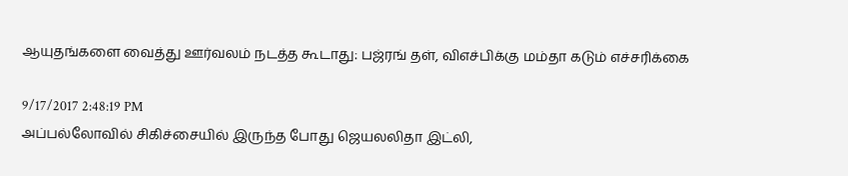ஆயுதங்களை வைத்து ஊர்வலம் நடத்த கூடாது: பஜ்ரங் தள், விஎச்பிக்கு மம்தா கடும் எச்சரிக்கை

9/17/2017 2:48:19 PM
அப்பல்லோவில் சிகிச்சையில் இருந்த போது ஜெயலலிதா இட்லி,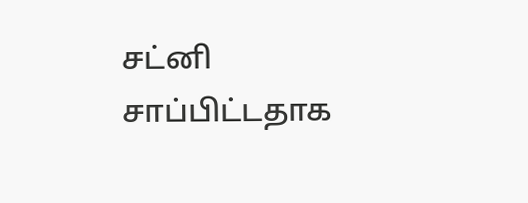சட்னி சாப்பிட்டதாக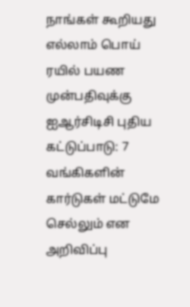நாங்கள் கூறியது எல்லாம் பொய் ரயில் பயண முன்பதிவுக்கு ஐஆர்சிடிசி புதிய கட்டுப்பாடு: 7 வங்கிகளின் கார்டுகள் மட்டுமே செல்லும் என அறிவிப்பு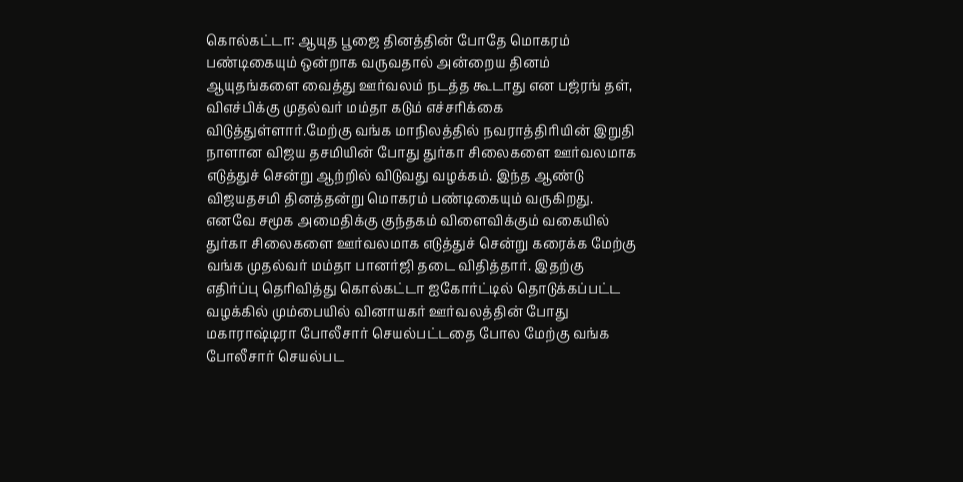கொல்கட்டா: ஆயுத பூஜை தினத்தின் போதே மொகரம் பண்டிகையும் ஒன்றாக வருவதால் அன்றைய தினம் ஆயுதங்களை வைத்து ஊர்வலம் நடத்த கூடாது என பஜ்ரங் தள், விஎச்பிக்கு முதல்வர் மம்தா கடும் எச்சரிக்கை விடுத்துள்ளார்.மேற்கு வங்க மாநிலத்தில் நவராத்திரியின் இறுதி நாளான விஜய தசமியின் போது துர்கா சிலைகளை ஊர்வலமாக எடுத்துச் சென்று ஆற்றில் விடுவது வழக்கம். இந்த ஆண்டு விஜயதசமி தினத்தன்று மொகரம் பண்டிகையும் வருகிறது. எனவே சமூக அமைதிக்கு குந்தகம் விளைவிக்கும் வகையில் துர்கா சிலைகளை ஊர்வலமாக எடுத்துச் சென்று கரைக்க மேற்கு வங்க முதல்வர் மம்தா பானர்ஜி தடை விதித்தார். இதற்கு எதிர்ப்பு தெரிவித்து கொல்கட்டா ஐகோர்ட்டில் தொடுக்கப்பட்ட வழக்கில் மும்பையில் வினாயகர் ஊர்வலத்தின் போது மகாராஷ்டிரா போலீசார் செயல்பட்டதை போல மேற்கு வங்க போலீசார் செயல்பட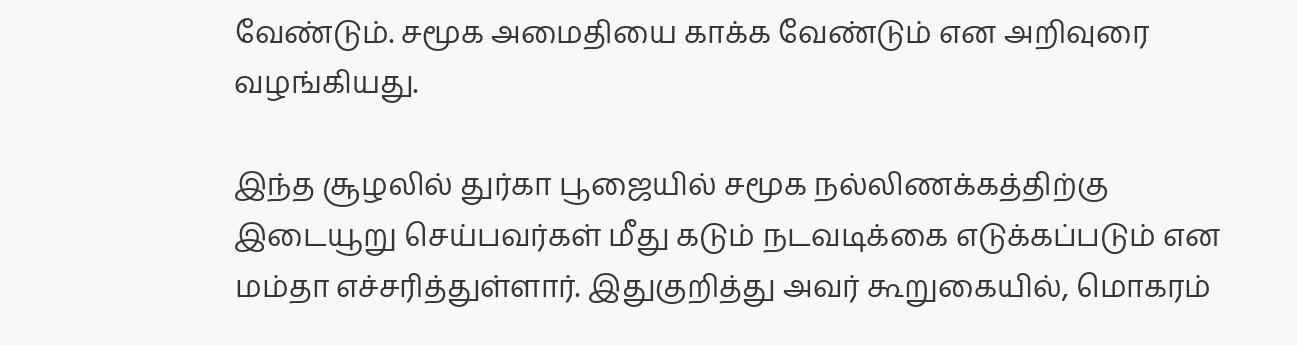வேண்டும். சமூக அமைதியை காக்க வேண்டும் என அறிவுரை வழங்கியது.

இந்த சூழலில் துர்கா பூஜையில் சமூக நல்லிணக்கத்திற்கு இடையூறு செய்பவர்கள் மீது கடும் நடவடிக்கை எடுக்கப்படும் என மம்தா எச்சரித்துள்ளார். இதுகுறித்து அவர் கூறுகையில், மொகரம்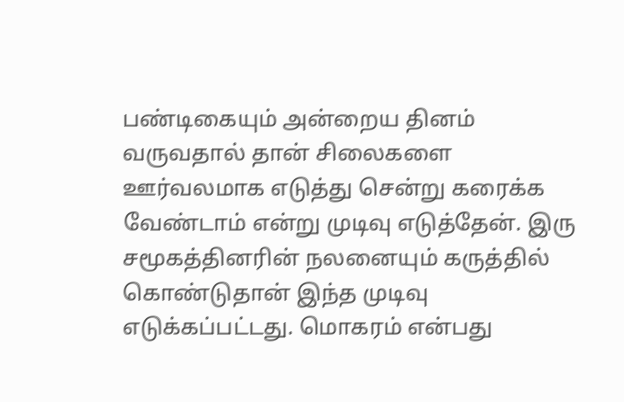பண்டிகையும் அன்றைய தினம் வருவதால் தான் சிலைகளை ஊர்வலமாக எடுத்து சென்று கரைக்க வேண்டாம் என்று முடிவு எடுத்தேன். இரு சமூகத்தினரின் நலனையும் கருத்தில் கொண்டுதான் இந்த முடிவு எடுக்கப்பட்டது. மொகரம் என்பது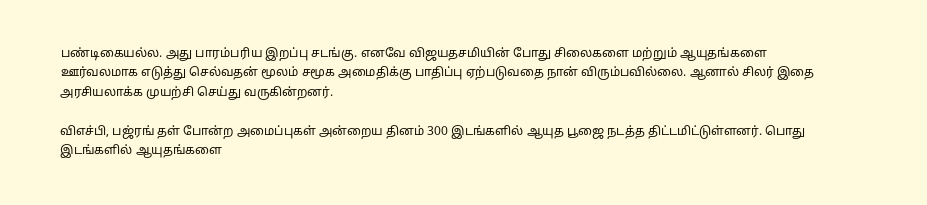பண்டிகையல்ல. அது பாரம்பரிய இறப்பு சடங்கு. எனவே விஜயதசமியின் போது சிலைகளை மற்றும் ஆயுதங்களை ஊர்வலமாக எடுத்து செல்வதன் மூலம் சமூக அமைதிக்கு பாதிப்பு ஏற்படுவதை நான் விரும்பவில்லை. ஆனால் சிலர் இதை அரசியலாக்க முயற்சி செய்து வருகின்றனர்.

விஎச்பி, பஜ்ரங் தள் போன்ற அமைப்புகள் அன்றைய தினம் 300 இடங்களில் ஆயுத பூஜை நடத்த திட்டமிட்டுள்ளனர். பொது இடங்களில் ஆயுதங்களை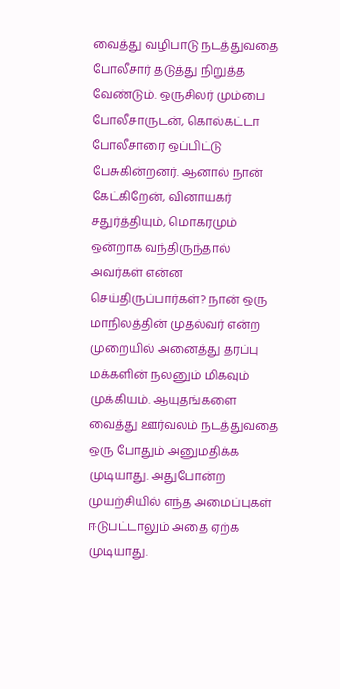வைத்து வழிபாடு நடத்துவதை போலீசார் தடுத்து நிறுத்த வேண்டும். ஒருசிலர் மும்பை போலீசாருடன், கொல்கட்டா போலீசாரை ஒப்பிட்டு பேசுகின்றனர். ஆனால் நான் கேட்கிறேன், வினாயகர் சதுர்த்தியும், மொகரமும் ஒன்றாக வந்திருந்தால் அவர்கள் என்ன செய்திருப்பார்கள்? நான் ஒரு மாநிலத்தின் முதல்வர் என்ற முறையில் அனைத்து தரப்பு மக்களின் நலனும் மிகவும் முக்கியம். ஆயுதங்களை வைத்து ஊர்வலம் நடத்துவதை ஒரு போதும் அனுமதிக்க முடியாது. அதுபோன்ற முயற்சியில் எந்த அமைப்புகள் ஈடுபட்டாலும் அதை ஏற்க முடியாது.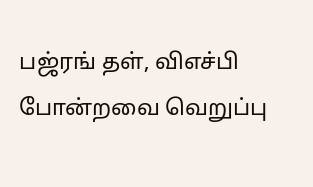பஜ்ரங் தள், விஎச்பி போன்றவை வெறுப்பு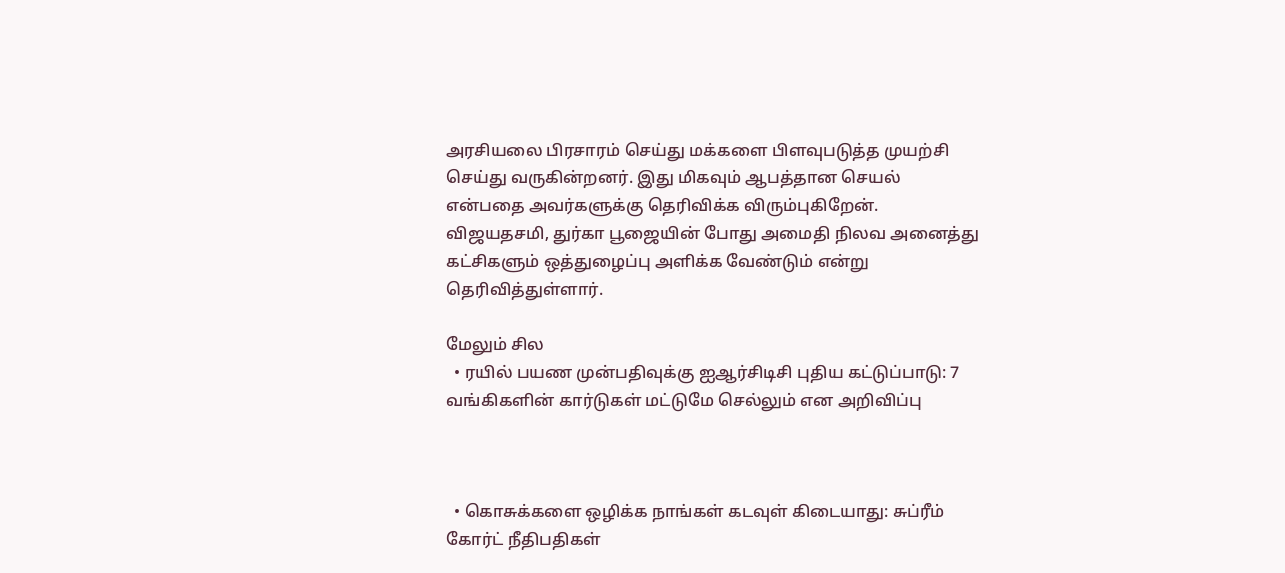அரசியலை பிரசாரம் செய்து மக்களை பிளவுபடுத்த முயற்சி செய்து வருகின்றனர். இது மிகவும் ஆபத்தான செயல் என்பதை அவர்களுக்கு தெரிவிக்க விரும்புகிறேன். விஜயதசமி, துர்கா பூஜையின் போது அமைதி நிலவ அனைத்து கட்சிகளும் ஒத்துழைப்பு அளிக்க வேண்டும் என்று தெரிவித்துள்ளார்.

மேலும் சில
  • ரயில் பயண முன்பதிவுக்கு ஐஆர்சிடிசி புதிய கட்டுப்பாடு: 7 வங்கிகளின் கார்டுகள் மட்டுமே செல்லும் என அறிவிப்பு



  • கொசுக்களை ஒழிக்க நாங்கள் கடவுள் கிடையாது: சுப்ரீம் கோர்ட் நீதிபதிகள்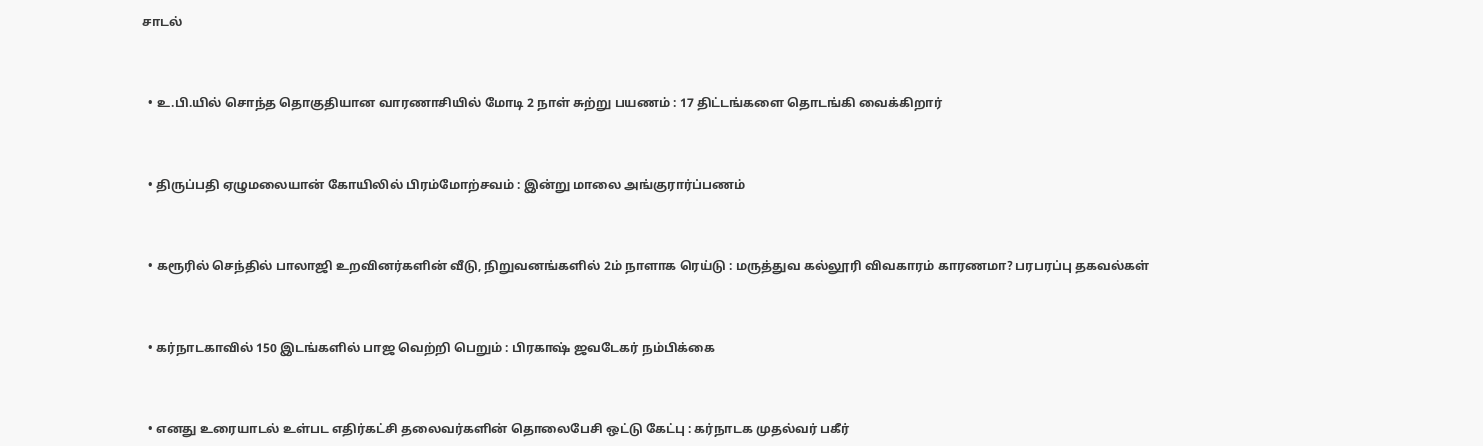சாடல்



  • உ.பி.யில் சொந்த தொகுதியான வாரணாசியில் மோடி 2 நாள் சுற்று பயணம் : 17 திட்டங்களை தொடங்கி வைக்கிறார்



  • திருப்பதி ஏழுமலையான் கோயிலில் பிரம்மோற்சவம் : இன்று மாலை அங்குரார்ப்பணம்



  • கரூரில் செந்தில் பாலாஜி உறவினர்களின் வீடு, நிறுவனங்களில் 2ம் நாளாக ரெய்டு : மருத்துவ கல்லூரி விவகாரம் காரணமா? பரபரப்பு தகவல்கள்



  • கர்நாடகாவில் 150 இடங்களில் பாஜ வெற்றி பெறும் : பிரகாஷ் ஜவடேகர் நம்பிக்கை



  • எனது உரையாடல் உள்பட எதிர்கட்சி தலைவர்களின் தொலைபேசி ஒட்டு கேட்பு : கர்நாடக முதல்வர் பகீர்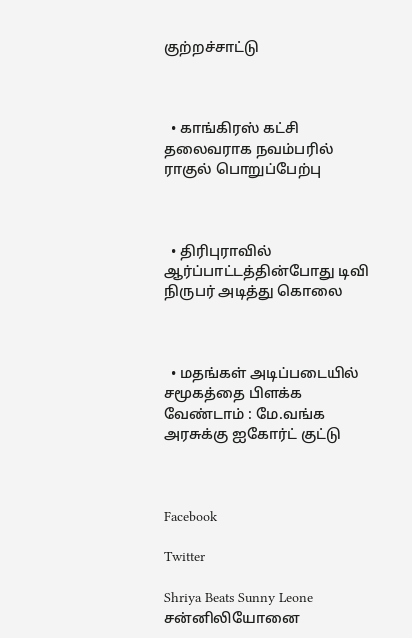குற்றச்சாட்டு



  • காங்கிரஸ் கட்சி தலைவராக நவம்பரில் ராகுல் பொறுப்பேற்பு



  • திரிபுராவில் ஆர்ப்பாட்டத்தின்போது டிவி நிருபர் அடித்து கொலை



  • மதங்கள் அடிப்படையில் சமூகத்தை பிளக்க வேண்டாம் : மே.வங்க அரசுக்கு ஐகோர்ட் குட்டு



Facebook

Twitter

Shriya Beats Sunny Leone
சன்னிலியோனை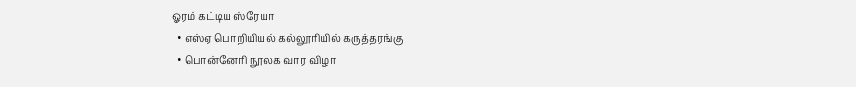ஓரம் கட்டிய ஸ்ரேயா
  • எஸ்ஏ பொறியியல் கல்லூரியில் கருத்தரங்கு
  • பொன்னேரி நூலக வார விழா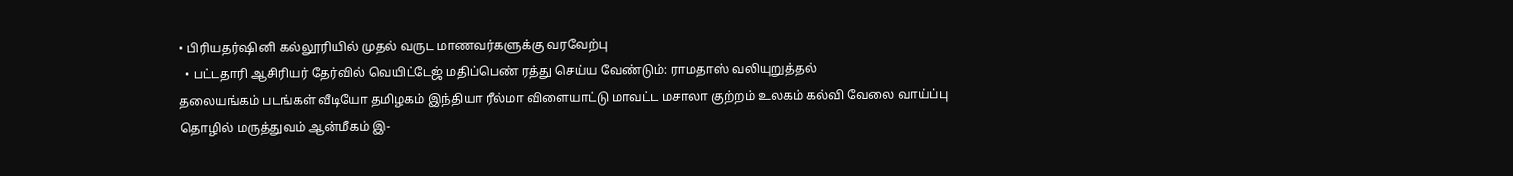• பிரியதர்ஷினி கல்லூரியில் முதல் வருட மாணவர்களுக்கு வரவேற்பு
  • பட்டதாரி ஆசிரியர் தேர்வில் வெயிட்டேஜ் மதிப்பெண் ரத்து செய்ய வேண்டும்: ராமதாஸ் வலியுறுத்தல்
தலையங்கம் படங்கள் வீடியோ தமிழகம் இந்தியா ரீல்மா விளையாட்டு மாவட்ட மசாலா குற்றம் உலகம் கல்வி வேலை வாய்ப்பு தொழில் மருத்துவம் ஆன்மீகம் இ-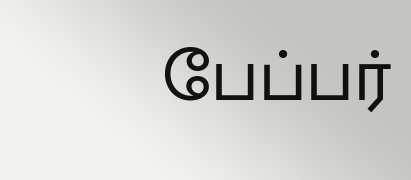பேப்பர்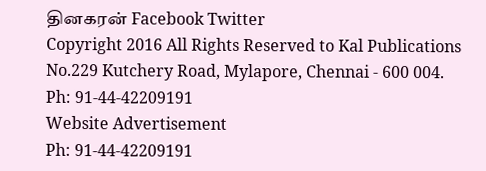தினகரன் Facebook Twitter
Copyright 2016 All Rights Reserved to Kal Publications
No.229 Kutchery Road, Mylapore, Chennai - 600 004. Ph: 91-44-42209191
Website Advertisement
Ph: 91-44-42209191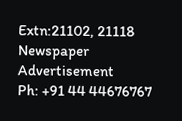Extn:21102, 21118
Newspaper Advertisement
Ph: +91 44 44676767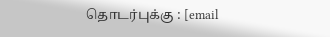தொடர்புக்கு : [email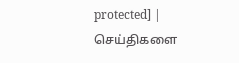protected] | செய்திகளை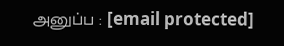அனுப்ப : [email protected]